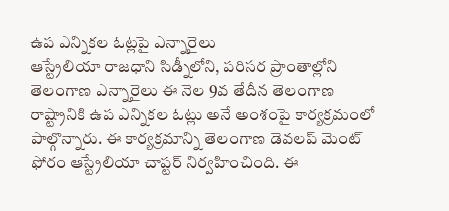ఉప ఎన్నికల ఓట్లపై ఎన్నారైలు
ఆస్ట్రేలియా రాజధాని సిడ్నీలోని, పరిసర ప్రాంతాల్లోని తెలంగాణ ఎన్నారైలు ఈ నెల 9వ తేదీన తెలంగాణ రాష్ట్రానికి ఉప ఎన్నికల ఓట్లు అనే అంశంపై కార్యక్రమంలో పాల్గొన్నారు. ఈ కార్యక్రమాన్ని తెలంగాణ డెవలప్ మెంట్ ఫోరం ఆస్ట్రేలియా చాప్టర్ నిర్వహించింది. ఈ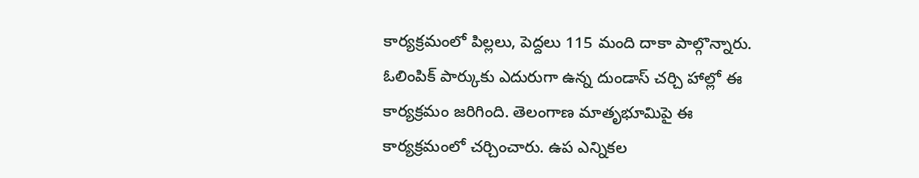కార్యక్రమంలో పిల్లలు, పెద్దలు 115 మంది దాకా పాల్గొన్నారు. ఓలింపిక్ పార్కుకు ఎదురుగా ఉన్న దుండాస్ చర్చి హాల్లో ఈ కార్యక్రమం జరిగింది. తెలంగాణ మాతృభూమిపై ఈ కార్యక్రమంలో చర్చించారు. ఉప ఎన్నికల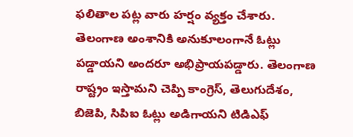ఫలితాల పట్ల వారు హర్షం వ్యక్తం చేశారు.
తెలంగాణ అంశానికి అనుకూలంగానే ఓట్లు పడ్డాయని అందరూ అభిప్రాయపడ్డారు. తెలంగాణ రాష్ట్రం ఇస్తామని చెప్పి కాంగ్రెస్, తెలుగుదేశం, బిజెపి, సిపిఐ ఓట్లు అడిగాయని టిడిఎఫ్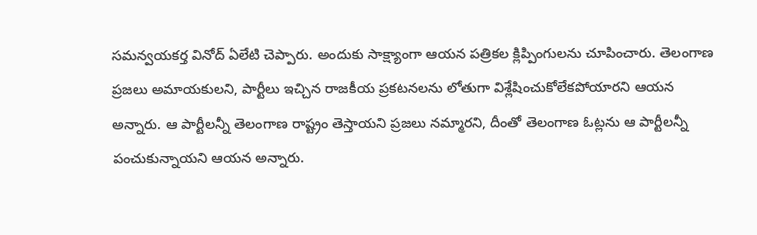సమన్వయకర్త వినోద్ ఏలేటి చెప్పారు. అందుకు సాక్ష్యాంగా ఆయన పత్రికల క్లిప్పింగులను చూపించారు. తెలంగాణ ప్రజలు అమాయకులని, పార్టీలు ఇచ్చిన రాజకీయ ప్రకటనలను లోతుగా విశ్లేషించుకోలేకపోయారని ఆయన అన్నారు. ఆ పార్టీలన్నీ తెలంగాణ రాష్ట్రం తెస్తాయని ప్రజలు నమ్మారని, దీంతో తెలంగాణ ఓట్లను ఆ పార్టీలన్నీ పంచుకున్నాయని ఆయన అన్నారు.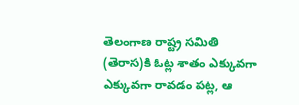తెలంగాణ రాష్ట్ర సమితి (తెరాస)కి ఓట్ల శాతం ఎక్కువగా ఎక్కువగా రావడం పట్ల, ఆ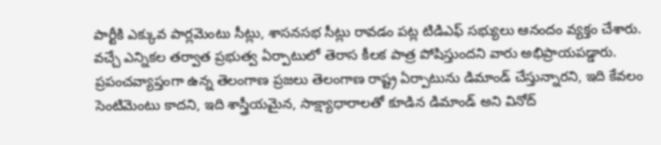పార్టీకి ఎక్కువ పార్లమెంటు సీట్లు, శాసనసభ సీట్లు రావడం పట్ల టిడిఎఫ్ సభ్యులు ఆనందం వ్యక్తం చేశారు. వచ్చే ఎన్నికల తర్వాత ప్రభుత్వ ఏర్పాటులో తెరాస కీలక పాత్ర పోషిస్తుందని వారు అభిప్రాయపడ్డారు.
ప్రపంచవ్యాప్తంగా ఉన్న తెలంగాణ ప్రజలు తెలంగాణ రాష్ట్ర ఏర్పాటును డిమాండ్ చేస్తున్నారని, ఇది కేవలం సెంటిమెంటు కాదని, ఇది శాస్త్రీయమైన, సాక్ష్యాధారాలతో కూడిన డిమాండ్ అని వినోద్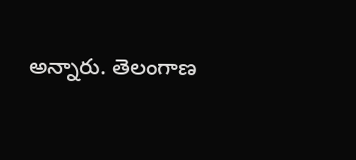అన్నారు. తెలంగాణ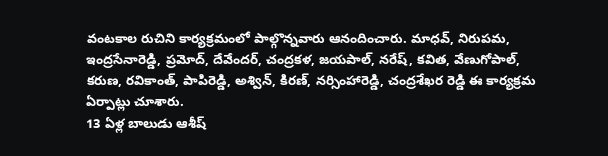వంటకాల రుచిని కార్యక్రమంలో పాల్గొన్నవారు ఆనందించారు. మాధవ్, నిరుపమ, ఇంద్రసేనారెడ్డి, ప్రమోద్, దేవేందర్, చంద్రకళ, జయపాల్, నరేష్, కవిత, వేణుగోపాల్, కరుణ, రవికాంత్, పాపిరెడ్డి, అశ్విన్, కిరణ్, నర్సింహారెడ్డి, చంద్రశేఖర రెడ్డి ఈ కార్యక్రమ ఏర్పాట్లు చూశారు.
13 ఏళ్ల బాలుడు ఆశీష్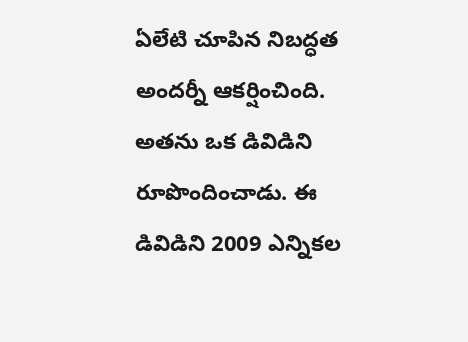ఏలేటి చూపిన నిబద్ధత అందర్నీ ఆకర్షించింది. అతను ఒక డివిడిని రూపొందించాడు. ఈ డివిడిని 2009 ఎన్నికల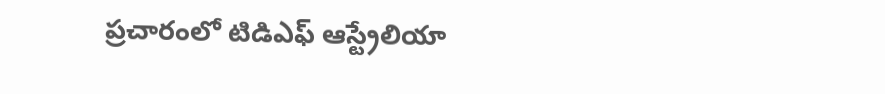ప్రచారంలో టిడిఎఫ్ ఆస్ట్రేలియా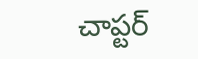చాప్టర్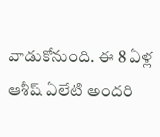వాడుకోనుంది. ఈ 8 ఏళ్ల ఆశీష్ ఏలేటి అందరి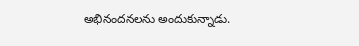అభినందనలను అందుకున్నాడు.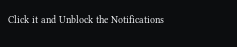Click it and Unblock the Notifications